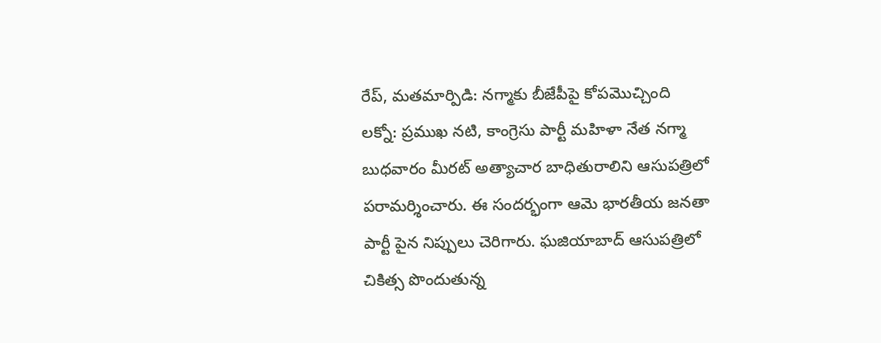రేప్, మతమార్పిడి: నగ్మాకు బీజేపీపై కోపమొచ్చింది
లక్నో: ప్రముఖ నటి, కాంగ్రెసు పార్టీ మహిళా నేత నగ్మా బుధవారం మీరట్ అత్యాచార బాధితురాలిని ఆసుపత్రిలో పరామర్శించారు. ఈ సందర్భంగా ఆమె భారతీయ జనతా పార్టీ పైన నిప్పులు చెరిగారు. ఘజియాబాద్ ఆసుపత్రిలో చికిత్స పొందుతున్న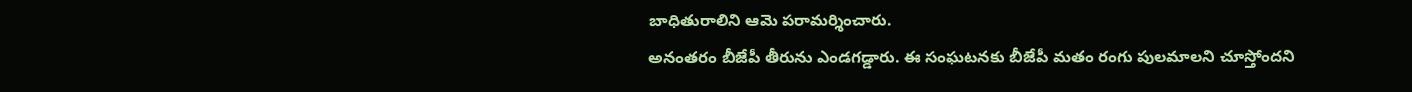బాధితురాలిని ఆమె పరామర్శించారు.
అనంతరం బీజేపీ తీరును ఎండగడ్డారు. ఈ సంఘటనకు బీజేపీ మతం రంగు పులమాలని చూస్తోందని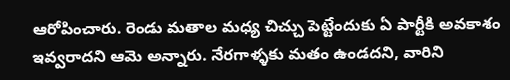ఆరోపించారు. రెండు మతాల మధ్య చిచ్చు పెట్టేందుకు ఏ పార్టీకి అవకాశం ఇవ్వరాదని ఆమె అన్నారు. నేరగాళ్ళకు మతం ఉండదని, వారిని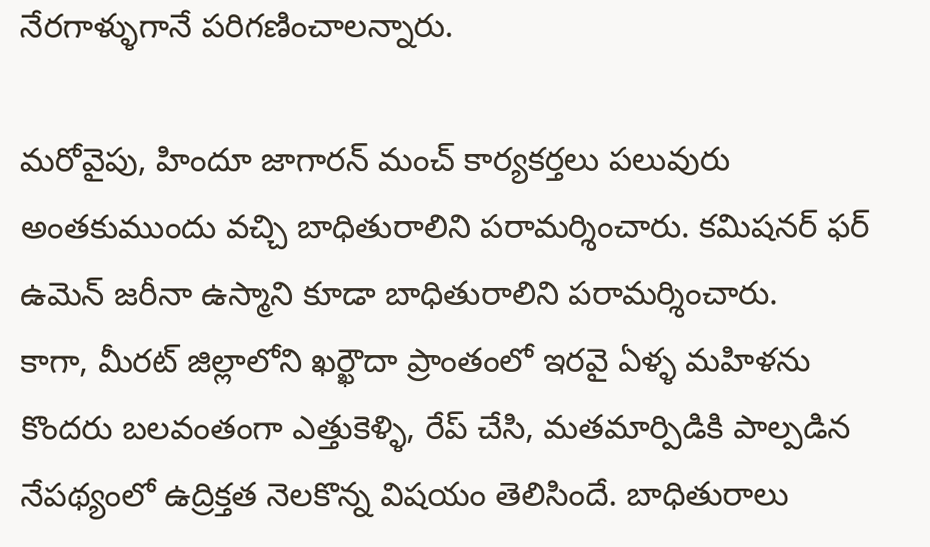నేరగాళ్ళుగానే పరిగణించాలన్నారు.

మరోవైపు, హిందూ జాగారన్ మంచ్ కార్యకర్తలు పలువురు అంతకుముందు వచ్చి బాధితురాలిని పరామర్శించారు. కమిషనర్ ఫర్ ఉమెన్ జరీనా ఉస్మాని కూడా బాధితురాలిని పరామర్శించారు.
కాగా, మీరట్ జిల్లాలోని ఖర్ఖౌదా ప్రాంతంలో ఇరవై ఏళ్ళ మహిళను కొందరు బలవంతంగా ఎత్తుకెళ్ళి, రేప్ చేసి, మతమార్పిడికి పాల్పడిన నేపథ్యంలో ఉద్రిక్తత నెలకొన్న విషయం తెలిసిందే. బాధితురాలు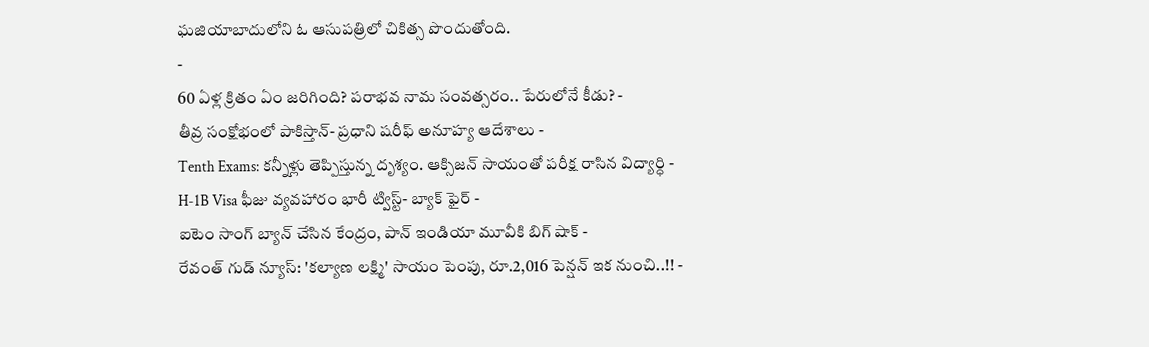ఘజియాబాదులోని ఓ ఆసుపత్రిలో చికిత్స పొందుతోంది.
-
60 ఏళ్ల క్రితం ఏం జరిగింది? పరాభవ నామ సంవత్సరం.. పేరులోనే కీడు? -
తీవ్ర సంక్షోభంలో పాకిస్తాన్- ప్రధాని షరీఫ్ అనూహ్య ఆదేశాలు -
Tenth Exams: కన్నీళ్లు తెప్పిస్తున్న దృశ్యం. ఆక్సిజన్ సాయంతో పరీక్ష రాసిన విద్యార్ధి -
H-1B Visa ఫీజు వ్యవహారం భారీ ట్విస్ట్- బ్యాక్ ఫైర్ -
ఐటెం సాంగ్ బ్యాన్ చేసిన కేంద్రం, పాన్ ఇండియా మూవీకి బిగ్ షాక్ -
రేవంత్ గుడ్ న్యూస్: 'కల్యాణ లక్ష్మి' సాయం పెంపు, రూ.2,016 పెన్షన్ ఇక నుంచి..!! -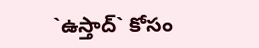`ఉస్తాద్` కోసం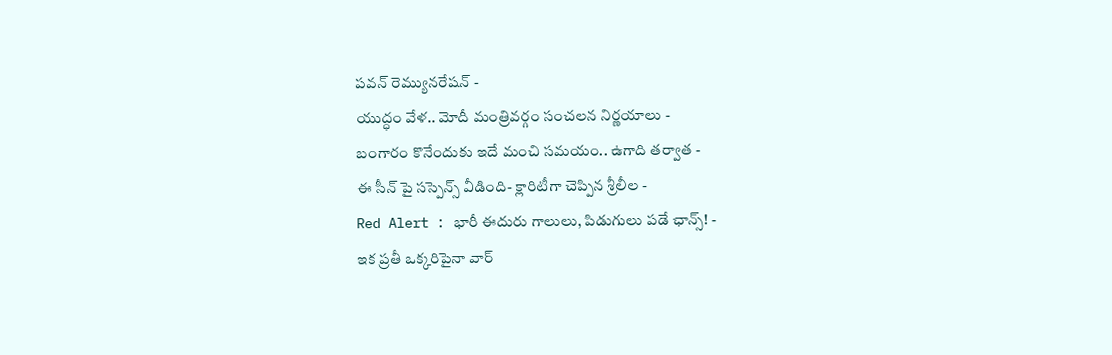పవన్ రెమ్యునరేషన్ -
యుద్ధం వేళ.. మోదీ మంత్రివర్గం సంచలన నిర్ణయాలు -
బంగారం కొనేందుకు ఇదే మంచి సమయం.. ఉగాది తర్వాత -
ఈ సీన్ పై సస్పెన్స్ వీడింది- క్లారిటీగా చెప్పిన శ్రీలీల -
Red Alert : భారీ ఈదురు గాలులు, పిడుగులు పడే ఛాన్స్! -
ఇక ప్రతీ ఒక్కరిపైనా వార్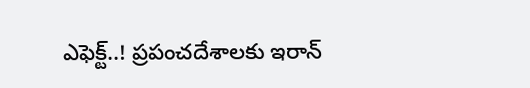ఎఫెక్ట్..! ప్రపంచదేశాలకు ఇరాన్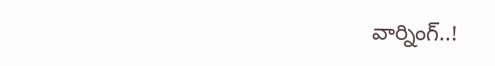వార్నింగ్..!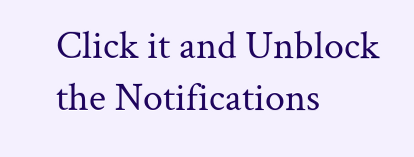Click it and Unblock the Notifications